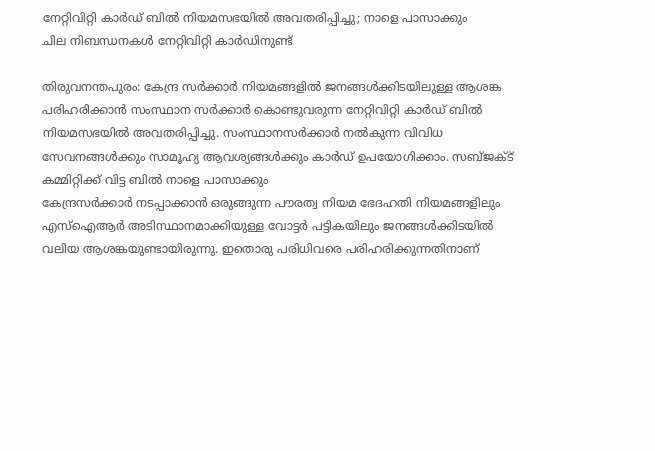നേറ്റിവിറ്റി കാർഡ് ബിൽ നിയമസഭയിൽ അവതരിപ്പിച്ചു; നാളെ പാസാക്കും
ചില നിബന്ധനകൾ നേറ്റിവിറ്റി കാർഡിനുണ്ട്

തിരുവനന്തപുരം: കേന്ദ്ര സർക്കാർ നിയമങ്ങളിൽ ജനങ്ങൾക്കിടയിലുള്ള ആശങ്ക പരിഹരിക്കാൻ സംസ്ഥാന സർക്കാർ കൊണ്ടുവരുന്ന നേറ്റിവിറ്റി കാർഡ് ബിൽ നിയമസഭയിൽ അവതരിപ്പിച്ചു. സംസ്ഥാനസർക്കാർ നൽകുന്ന വിവിധ സേവനങ്ങൾക്കും സാമൂഹ്യ ആവശ്യങ്ങൾക്കും കാർഡ് ഉപയോഗിക്കാം. സബ്ജക്ട് കമ്മിറ്റിക്ക് വിട്ട ബിൽ നാളെ പാസാക്കും
കേന്ദ്രസർക്കാർ നടപ്പാക്കാൻ ഒരുങ്ങുന്ന പൗരത്വ നിയമ ഭേദഹതി നിയമങ്ങളിലും എസ്ഐആർ അടിസ്ഥാനമാക്കിയുള്ള വോട്ടർ പട്ടികയിലും ജനങ്ങൾക്കിടയിൽ വലിയ ആശങ്കയുണ്ടായിരുന്നു. ഇതൊരു പരിധിവരെ പരിഹരിക്കുന്നതിനാണ്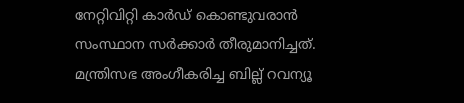നേറ്റിവിറ്റി കാർഡ് കൊണ്ടുവരാൻ സംസ്ഥാന സർക്കാർ തീരുമാനിച്ചത്. മന്ത്രിസഭ അംഗീകരിച്ച ബില്ല് റവന്യൂ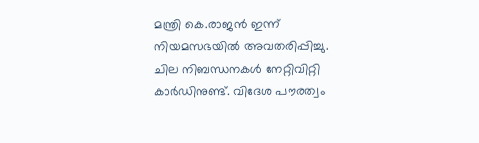മന്ത്രി കെ.രാജൻ ഇന്ന് നിയമസഭയിൽ അവതരിപ്പിച്ചു.
ചില നിബന്ധനകൾ നേറ്റിവിറ്റി കാർഡിനുണ്ട്. വിദേശ പൗരത്വം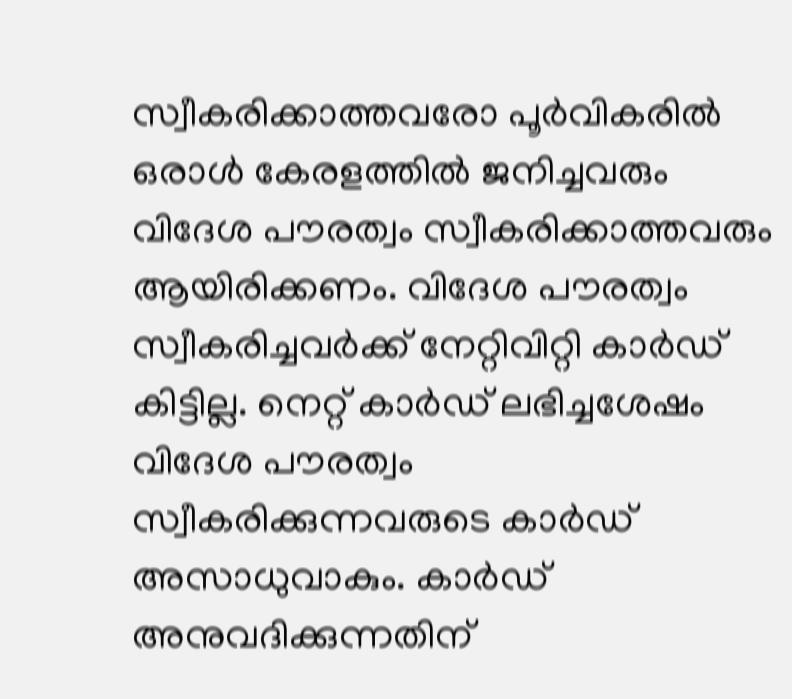സ്വീകരിക്കാത്തവരോ പൂർവികരിൽ ഒരാൾ കേരളത്തിൽ ജനിച്ചവരും വിദേശ പൗരത്വം സ്വീകരിക്കാത്തവരും ആയിരിക്കണം. വിദേശ പൗരത്വം സ്വീകരിച്ചവർക്ക് നേറ്റിവിറ്റി കാർഡ് കിട്ടില്ല. നെറ്റ് കാർഡ് ലഭിച്ചശേഷം വിദേശ പൗരത്വം സ്വീകരിക്കുന്നവരുടെ കാർഡ് അസാധുവാകും. കാർഡ് അനുവദിക്കുന്നതിന്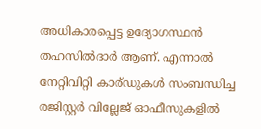അധികാരപ്പെട്ട ഉദ്യോഗസ്ഥൻ തഹസിൽദാർ ആണ്. എന്നാൽ നേറ്റിവിറ്റി കാര്ഡുകൾ സംബന്ധിച്ച രജിസ്റ്റർ വില്ലേജ് ഓഫീസുകളിൽ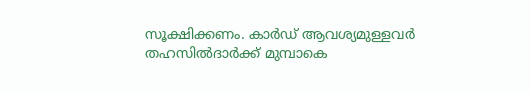സൂക്ഷിക്കണം. കാർഡ് ആവശ്യമുള്ളവർ തഹസിൽദാർക്ക് മുമ്പാകെ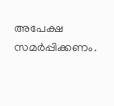അപേക്ഷ സമർപ്പിക്കണം.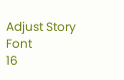Adjust Story Font
16